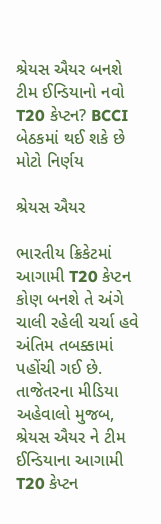શ્રેયસ ઐયર બનશે ટીમ ઈન્ડિયાનો નવો T20 કેપ્ટન? BCCI બેઠકમાં થઈ શકે છે મોટો નિર્ણય

શ્રેયસ ઐયર

ભારતીય ક્રિકેટમાં આગામી T20 કેપ્ટન કોણ બનશે તે અંગે ચાલી રહેલી ચર્ચા હવે અંતિમ તબક્કામાં પહોંચી ગઈ છે. તાજેતરના મીડિયા અહેવાલો મુજબ, શ્રેયસ ઐયર ને ટીમ ઈન્ડિયાના આગામી T20 કેપ્ટન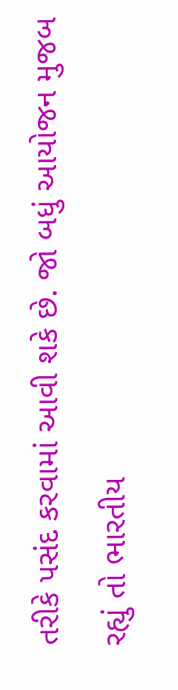તરીકે પસંદ કરવામાં આવી શકે છે. જો બધું આયોજન મુજબ રહ્યું તો ભારતીય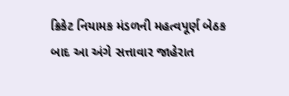ક્રિકેટ નિયામક મંડળની મહત્વપૂર્ણ બેઠક બાદ આ અંગે સત્તાવાર જાહેરાત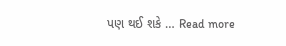પણ થઈ શકે … Read more